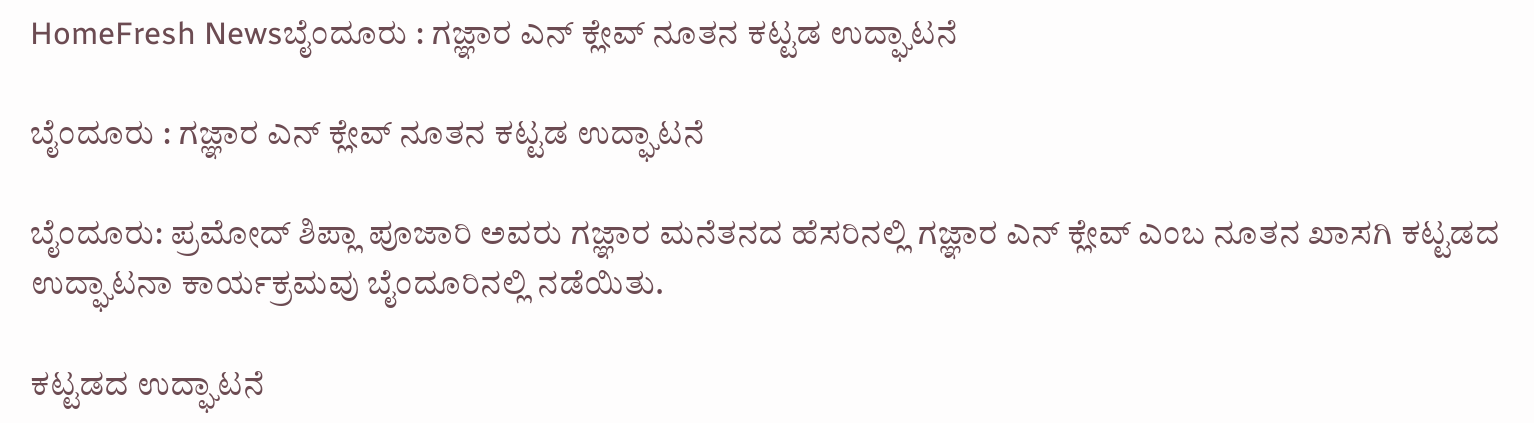HomeFresh Newsಬೈಂದೂರು : ಗಜ್ಞಾರ ಎನ್ ಕ್ಲೇವ್ ನೂತನ ಕಟ್ಟಡ ಉದ್ಘಾಟನೆ

ಬೈಂದೂರು : ಗಜ್ಞಾರ ಎನ್ ಕ್ಲೇವ್ ನೂತನ ಕಟ್ಟಡ ಉದ್ಘಾಟನೆ

ಬೈಂದೂರು: ಪ್ರಮೋದ್ ಶಿಪ್ಲಾ ಪೂಜಾರಿ ಅವರು ಗಜ್ಞಾರ ಮನೆತನದ ಹೆಸರಿನಲ್ಲಿ ಗಜ್ಞಾರ ಎನ್ ಕ್ಲೇವ್ ಎಂಬ ನೂತನ ಖಾಸಗಿ ಕಟ್ಟಡದ ಉದ್ಘಾಟನಾ ಕಾರ್ಯಕ್ರಮವು ಬೈಂದೂರಿನಲ್ಲಿ ನಡೆಯಿತು.

ಕಟ್ಟಡದ ಉದ್ಘಾಟನೆ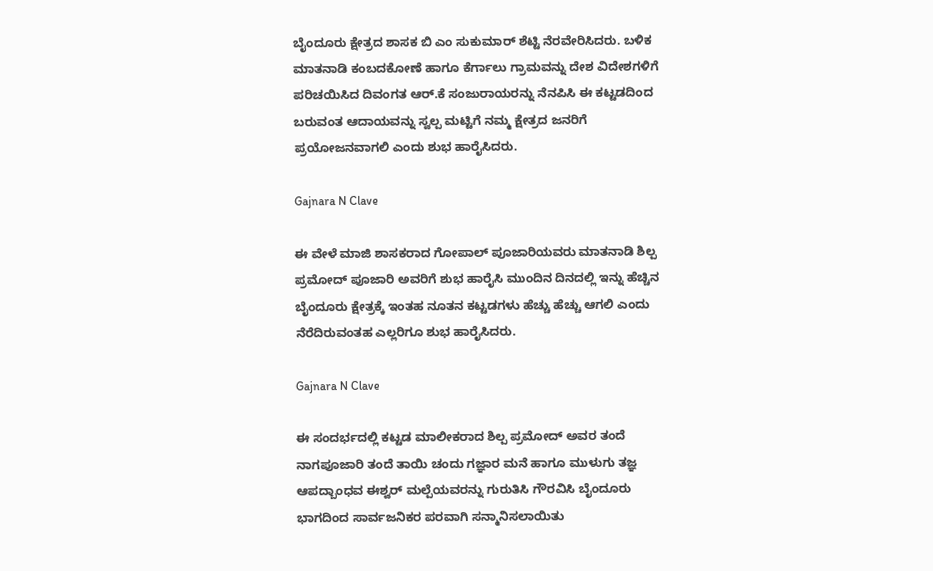ಬೈಂದೂರು ಕ್ಷೇತ್ರದ ಶಾಸಕ ಬಿ ಎಂ ಸುಕುಮಾರ್ ಶೆಟ್ಟಿ ನೆರವೇರಿಸಿದರು. ಬಳಿಕ ಮಾತನಾಡಿ ಕಂಬದಕೋಣೆ ಹಾಗೂ ಕೆರ್ಗಾಲು ಗ್ರಾಮವನ್ನು ದೇಶ ವಿದೇಶಗಳಿಗೆ ಪರಿಚಯಿಸಿದ ದಿವಂಗತ ಆರ್.ಕೆ ಸಂಜುರಾಯರನ್ನು ನೆನಪಿಸಿ ಈ ಕಟ್ಟಡದಿಂದ ಬರುವಂತ ಆದಾಯವನ್ನು ಸ್ವಲ್ಪ ಮಟ್ಟಿಗೆ ನಮ್ಮ ಕ್ಷೇತ್ರದ ಜನರಿಗೆ ಪ್ರಯೋಜನವಾಗಲಿ ಎಂದು ಶುಭ ಹಾರೈಸಿದರು.

Gajnara N Clave

ಈ ವೇಳೆ ಮಾಜಿ ಶಾಸಕರಾದ ಗೋಪಾಲ್ ಪೂಜಾರಿಯವರು ಮಾತನಾಡಿ ಶಿಲ್ಪ ಪ್ರಮೋದ್ ಪೂಜಾರಿ ಅವರಿಗೆ ಶುಭ ಹಾರೈಸಿ ಮುಂದಿನ ದಿನದಲ್ಲಿ ಇನ್ನು ಹೆಚ್ಚಿನ ಬೈಂದೂರು ಕ್ಷೇತ್ರಕ್ಕೆ ಇಂತಹ ನೂತನ ಕಟ್ಟಡಗಳು ಹೆಚ್ಚು ಹೆಚ್ಚು ಆಗಲಿ ಎಂದು ನೆರೆದಿರುವಂತಹ ಎಲ್ಲರಿಗೂ ಶುಭ ಹಾರೈಸಿದರು.

Gajnara N Clave

ಈ ಸಂದರ್ಭದಲ್ಲಿ ಕಟ್ಟಡ ಮಾಲೀಕರಾದ ಶಿಲ್ಪ ಪ್ರಮೋದ್ ಅವರ ತಂದೆ ನಾಗಪೂಜಾರಿ ತಂದೆ ತಾಯಿ ಚಂದು ಗಜ್ಞಾರ ಮನೆ ಹಾಗೂ ಮುಳುಗು ತಜ್ಞ ಆಪದ್ಬಾಂಧವ ಈಶ್ವರ್ ಮಲ್ಪೆಯವರನ್ನು ಗುರುತಿಸಿ ಗೌರವಿಸಿ ಬೈಂದೂರು ಭಾಗದಿಂದ ಸಾರ್ವಜನಿಕರ ಪರವಾಗಿ ಸನ್ಮಾನಿಸಲಾಯಿತು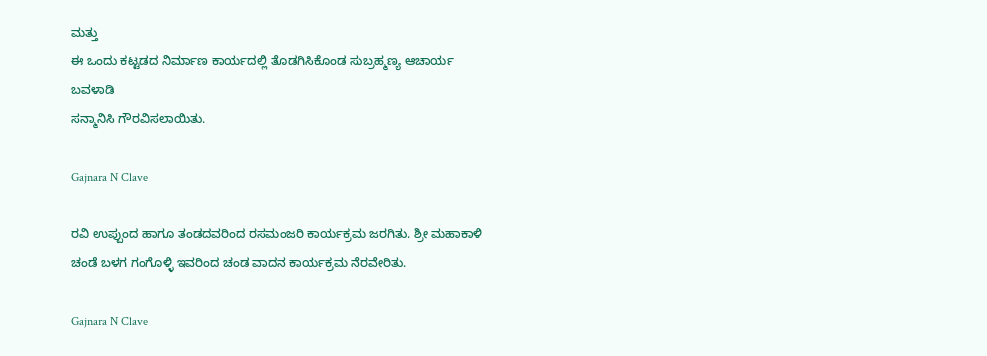ಮತ್ತು
ಈ ಒಂದು ಕಟ್ಟಡದ ನಿರ್ಮಾಣ ಕಾರ್ಯದಲ್ಲಿ ತೊಡಗಿಸಿಕೊಂಡ ಸುಬ್ರಹ್ಮಣ್ಯ ಆಚಾರ್ಯ ಬವಳಾಡಿ
ಸನ್ಮಾನಿಸಿ ಗೌರವಿಸಲಾಯಿತು.

Gajnara N Clave

ರವಿ ಉಪ್ಪುಂದ ಹಾಗೂ ತಂಡದವರಿಂದ ರಸಮಂಜರಿ ಕಾರ್ಯಕ್ರಮ ಜರಗಿತು. ಶ್ರೀ ಮಹಾಕಾಳಿ ಚಂಡೆ ಬಳಗ ಗಂಗೊಳ್ಳಿ ಇವರಿಂದ ಚಂಡ ವಾದನ ಕಾರ್ಯಕ್ರಮ ನೆರವೇರಿತು.

Gajnara N Clave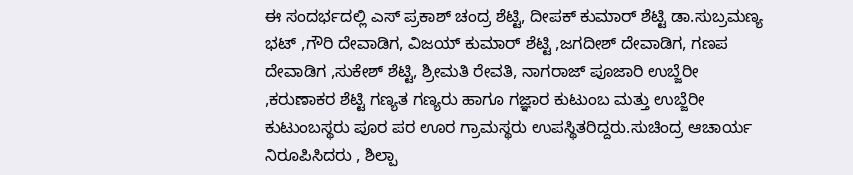ಈ ಸಂದರ್ಭದಲ್ಲಿ ಎಸ್ ಪ್ರಕಾಶ್ ಚಂದ್ರ ಶೆಟ್ಟಿ, ದೀಪಕ್ ಕುಮಾರ್ ಶೆಟ್ಟಿ ಡಾ.ಸುಬ್ರಮಣ್ಯ ಭಟ್ ,ಗೌರಿ ದೇವಾಡಿಗ, ವಿಜಯ್ ಕುಮಾರ್ ಶೆಟ್ಟಿ ,ಜಗದೀಶ್ ದೇವಾಡಿಗ, ಗಣಪ ದೇವಾಡಿಗ ,ಸುಕೇಶ್ ಶೆಟ್ಟಿ, ಶ್ರೀಮತಿ ರೇವತಿ, ನಾಗರಾಜ್ ಪೂಜಾರಿ ಉಬ್ಜೆರೀ ,ಕರುಣಾಕರ ಶೆಟ್ಟಿ ಗಣ್ಯತ ಗಣ್ಯರು ಹಾಗೂ ಗಜ್ಞಾರ ಕುಟುಂಬ ಮತ್ತು ಉಬ್ಜೆರೀ ಕುಟುಂಬಸ್ಥರು ಪೂರ ಪರ ಊರ ಗ್ರಾಮಸ್ಥರು ಉಪಸ್ಥಿತರಿದ್ದರು.ಸುಚಿಂದ್ರ ಆಚಾರ್ಯ ನಿರೂಪಿಸಿದರು , ಶಿಲ್ಪಾ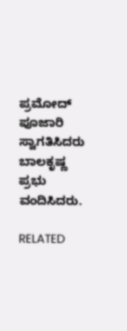ಪ್ರಮೋದ್ ಪೂಜಾರಿ ಸ್ವಾಗತಿಸಿದರು ಬಾಲಕೃಷ್ಣ ಪ್ರಭು ವಂದಿಸಿದರು.

RELATED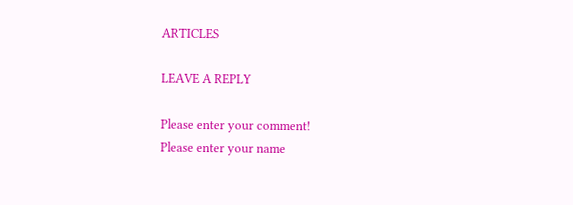ARTICLES

LEAVE A REPLY

Please enter your comment!
Please enter your name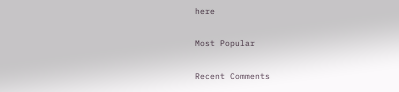here

Most Popular

Recent Comments